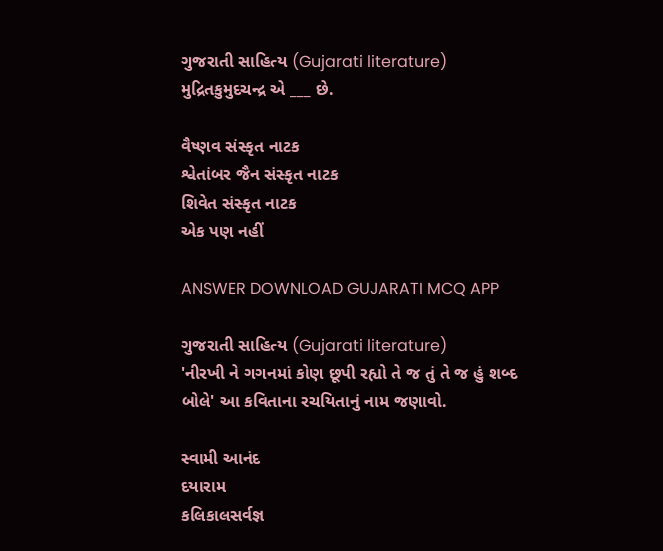ગુજરાતી સાહિત્ય (Gujarati literature)
મુદ્રિતકુમુદચન્દ્ર એ ___ છે.

વૈષ્ણવ સંસ્કૃત નાટક
શ્વેતાંબર જૈન સંસ્કૃત નાટક
શિવેત સંસ્કૃત નાટક
એક પણ નહીં

ANSWER DOWNLOAD GUJARATI MCQ APP

ગુજરાતી સાહિત્ય (Gujarati literature)
'નીરખી ને ગગનમાં કોણ છૂપી રહ્યો તે જ તું તે જ હું શબ્દ બોલે' આ કવિતાના રચયિતાનું નામ જણાવો.

સ્વામી આનંદ
દયારામ
કલિકાલસર્વજ્ઞ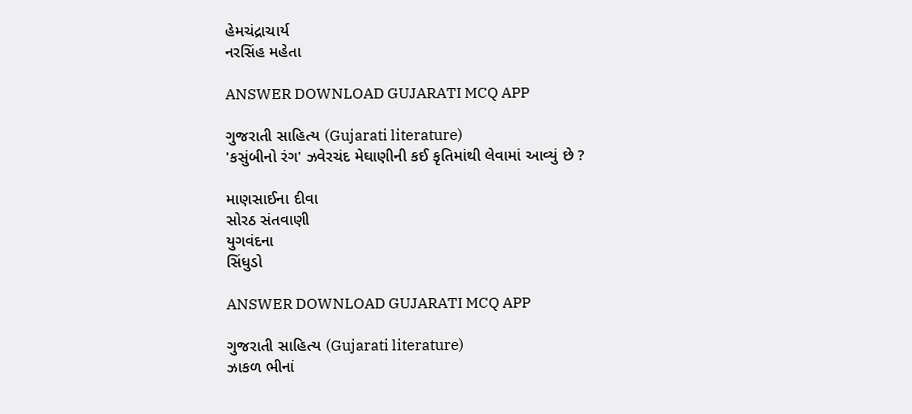હેમચંદ્રાચાર્ય
નરસિંહ મહેતા

ANSWER DOWNLOAD GUJARATI MCQ APP

ગુજરાતી સાહિત્ય (Gujarati literature)
'કસુંબીનો રંગ' ઝવેરચંદ મેઘાણીની કઈ કૃતિમાંથી લેવામાં આવ્યું છે ?

માણસાઈના દીવા
સોરઠ સંતવાણી
યુગવંદના
સિંધુડો

ANSWER DOWNLOAD GUJARATI MCQ APP

ગુજરાતી સાહિત્ય (Gujarati literature)
ઝાકળ ભીનાં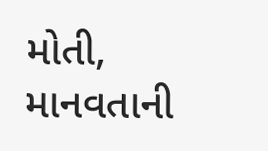મોતી, માનવતાની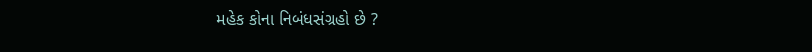મહેક કોના નિબંધસંગ્રહો છે ?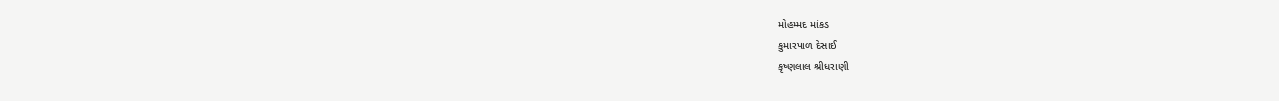મોહમ્મદ માંકડ
કુમારપાળ દેસાઈ
કૃષ્ણલાલ શ્રીધરાણી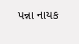પન્ના નાયક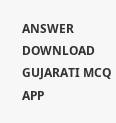ANSWER DOWNLOAD GUJARATI MCQ APP